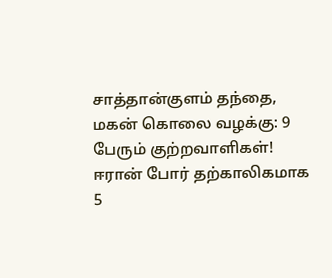சாத்தான்குளம் தந்தை, மகன் கொலை வழக்கு: 9 பேரும் குற்றவாளிகள்! ஈரான் போர் தற்காலிகமாக 5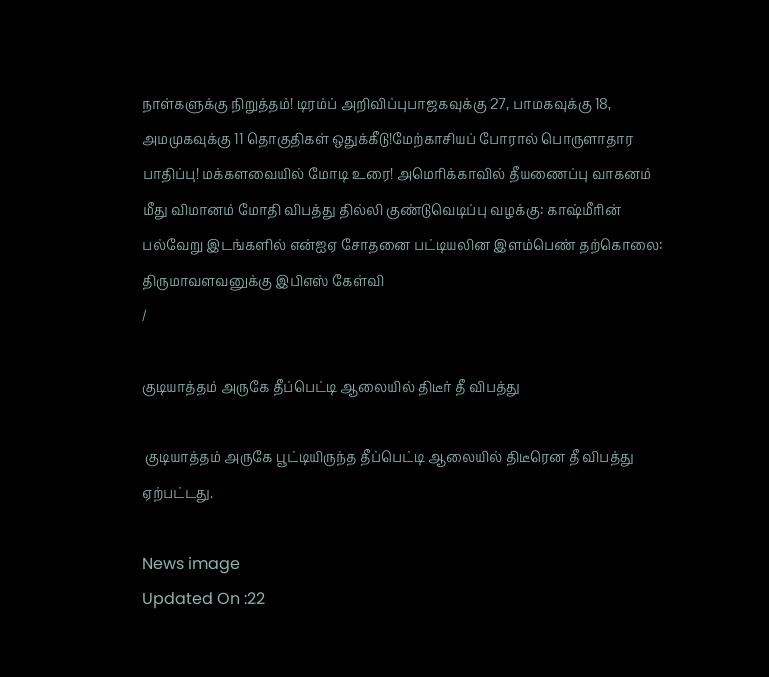நாள்களுக்கு நிறுத்தம்! டிரம்ப் அறிவிப்புபாஜகவுக்கு 27, பாமகவுக்கு 18, அமமுகவுக்கு 11 தொகுதிகள் ஒதுக்கீடு!மேற்காசியப் போரால் பொருளாதார பாதிப்பு! மக்களவையில் மோடி உரை! அமெரிக்காவில் தீயணைப்பு வாகனம் மீது விமானம் மோதி விபத்து தில்லி குண்டுவெடிப்பு வழக்கு: காஷ்மீரின் பல்வேறு இடங்களில் என்ஐஏ சோதனை பட்டியலின இளம்பெண் தற்கொலை: திருமாவளவனுக்கு இபிஎஸ் கேள்வி
/

குடியாத்தம் அருகே தீப்பெட்டி ஆலையில் திடீர் தீ விபத்து

 குடியாத்தம் அருகே பூட்டியிருந்த தீப்பெட்டி ஆலையில் திடீரென தீ விபத்து ஏற்பட்டது.

News image
Updated On :22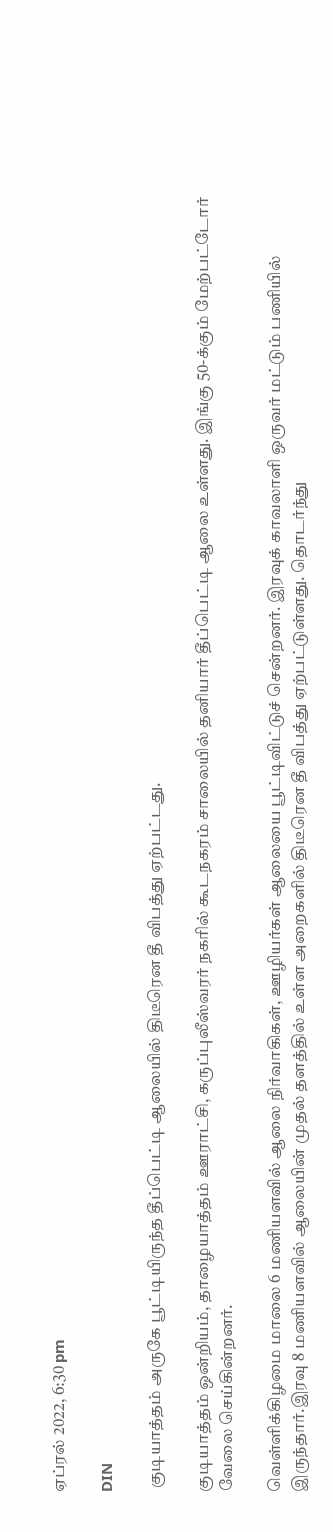ஏப்ரல் 2022, 6:30 pm

DIN

 குடியாத்தம் அருகே பூட்டியிருந்த தீப்பெட்டி ஆலையில் திடீரென தீ விபத்து ஏற்பட்டது.

குடியாத்தம் ஒன்றியம், தாழையாத்தம் ஊராட்சி, கருப்புலீஸ்வரர் நகரில் கூடநகரம் சாலையில் தனியார் தீப்பெட்டி ஆலை உள்ளது. இங்கு 50-க்கும் மேற்பட்டோர் வேலை செய்கின்றனர்.

வெள்ளிக்கிழமை மாலை 6 மணியளவில் ஆலை நிர்வாகிகள், ஊழியர்கள் ஆலையை பூட்டிவிட்டுச் சென்றனர். இரவுக் காவலாளி ஒருவர் மட்டும் பணியில் இருந்தார்.இரவு 8 மணியளவில் ஆலையின் முதல் தளத்தில் உள்ள அறைகளில் திடீரென தீ விபத்து ஏற்பட்டுள்ளது. தொடர்ந்து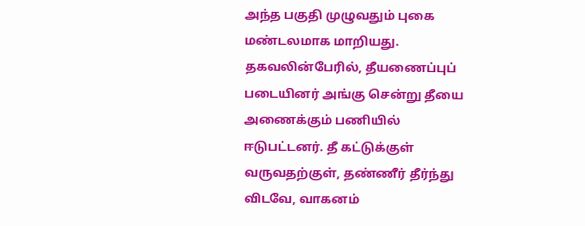அந்த பகுதி முழுவதும் புகை மண்டலமாக மாறியது. தகவலின்பேரில், தீயணைப்புப் படையினர் அங்கு சென்று தீயை அணைக்கும் பணியில் ஈடுபட்டனர். தீ கட்டுக்குள் வருவதற்குள், தண்ணீர் தீர்ந்து விடவே, வாகனம்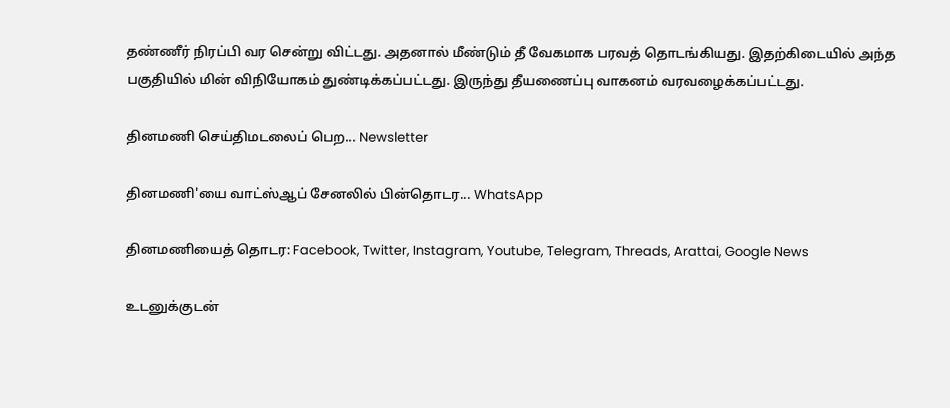தண்ணீர் நிரப்பி வர சென்று விட்டது. அதனால் மீண்டும் தீ வேகமாக பரவத் தொடங்கியது. இதற்கிடையில் அந்த பகுதியில் மின் விநியோகம் துண்டிக்கப்பட்டது. இருந்து தீயணைப்பு வாகனம் வரவழைக்கப்பட்டது.

தினமணி செய்திமடலைப் பெற... Newsletter

தினமணி'யை வாட்ஸ்ஆப் சேனலில் பின்தொடர... WhatsApp

தினமணியைத் தொடர: Facebook, Twitter, Instagram, Youtube, Telegram, Threads, Arattai, Google News

உடனுக்குடன்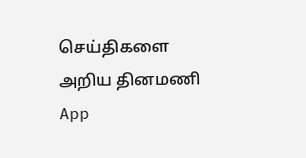செய்திகளை அறிய தினமணி App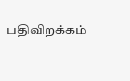பதிவிறக்கம்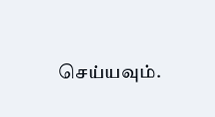செய்யவும்.